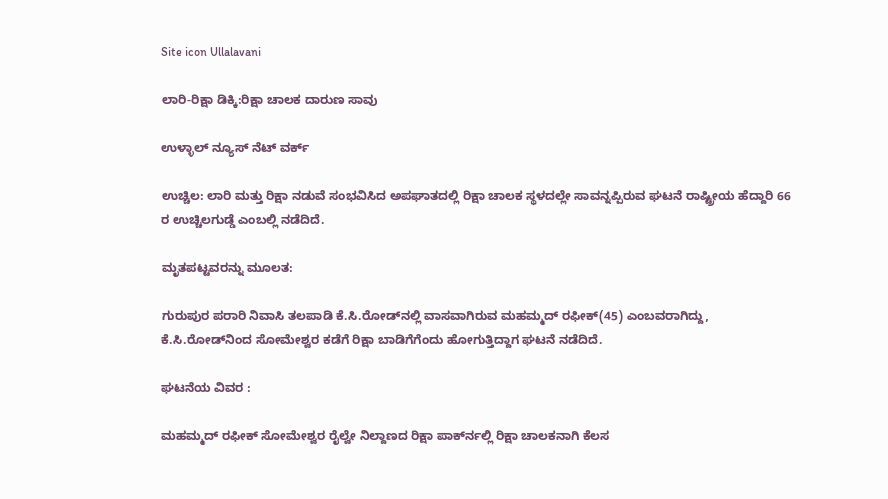Site icon Ullalavani

ಲಾರಿ-ರಿಕ್ಷಾ ಡಿಕ್ಕಿ:ರಿಕ್ಷಾ ಚಾಲಕ ದಾರುಣ ಸಾವು

ಉಳ್ಳಾಲ್ ನ್ಯೂಸ್ ನೆಟ್ ವರ್ಕ್

ಉಚ್ಚಿಲ: ಲಾರಿ ಮತ್ತು ರಿಕ್ಷಾ ನಡುವೆ ಸಂಭವಿಸಿದ ಅಪಘಾತದಲ್ಲಿ ರಿಕ್ಷಾ ಚಾಲಕ ಸ್ಥಳದಲ್ಲೇ ಸಾವನ್ನಪ್ಪಿರುವ ಘಟನೆ ರಾಷ್ಟ್ರೀಯ ಹೆದ್ದಾರಿ 66 ರ ಉಚ್ಚಿಲಗುಡ್ಡೆ ಎಂಬಲ್ಲಿ ನಡೆದಿದೆ.

ಮೃತಪಟ್ಟವರನ್ನು ಮೂಲತ:

ಗುರುಪುರ ಪರಾರಿ ನಿವಾಸಿ ತಲಪಾಡಿ ಕೆ.ಸಿ.ರೋಡ್‍ನಲ್ಲಿ ವಾಸವಾಗಿರುವ ಮಹಮ್ಮದ್ ರಫೀಕ್(45) ಎಂಬವರಾಗಿದ್ದು, ಕೆ.ಸಿ.ರೋಡ್‍ನಿಂದ ಸೋಮೇಶ್ವರ ಕಡೆಗೆ ರಿಕ್ಷಾ ಬಾಡಿಗೆಗೆಂದು ಹೋಗುತ್ತಿದ್ದಾಗ ಘಟನೆ ನಡೆದಿದೆ.

ಘಟನೆಯ ವಿವರ :

ಮಹಮ್ಮದ್ ರಫೀಕ್ ಸೋಮೇಶ್ವರ ರೈಲ್ವೇ ನಿಲ್ದಾಣದ ರಿಕ್ಷಾ ಪಾರ್ಕ್‍ನಲ್ಲಿ ರಿಕ್ಷಾ ಚಾಲಕನಾಗಿ ಕೆಲಸ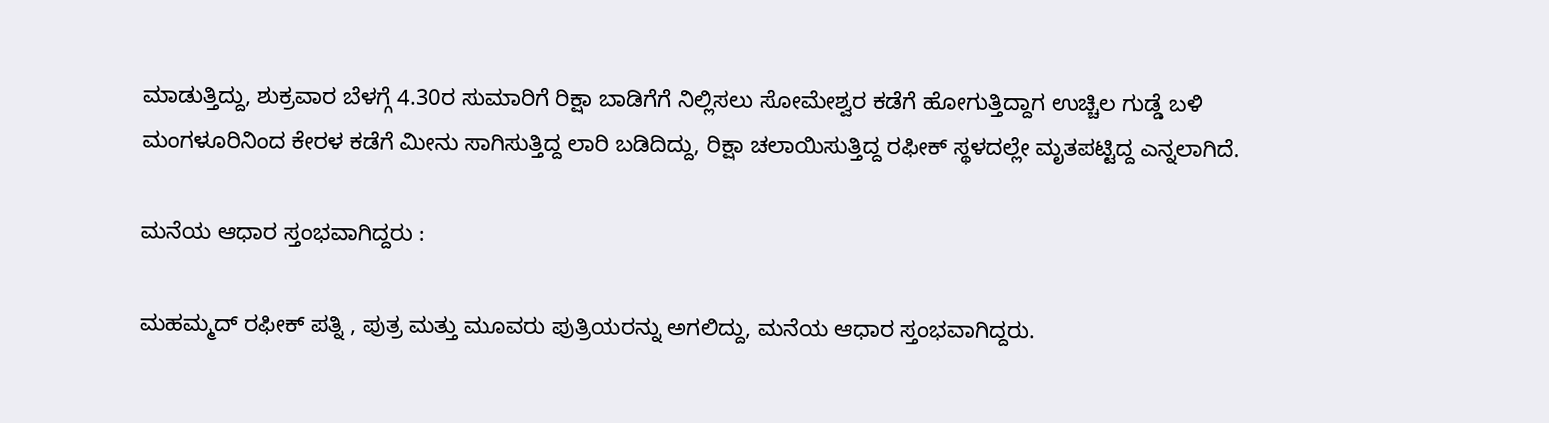ಮಾಡುತ್ತಿದ್ದು, ಶುಕ್ರವಾರ ಬೆಳಗ್ಗೆ 4.30ರ ಸುಮಾರಿಗೆ ರಿಕ್ಷಾ ಬಾಡಿಗೆಗೆ ನಿಲ್ಲಿಸಲು ಸೋಮೇಶ್ವರ ಕಡೆಗೆ ಹೋಗುತ್ತಿದ್ದಾಗ ಉಚ್ಚಿಲ ಗುಡ್ಡೆ ಬಳಿ ಮಂಗಳೂರಿನಿಂದ ಕೇರಳ ಕಡೆಗೆ ಮೀನು ಸಾಗಿಸುತ್ತಿದ್ದ ಲಾರಿ ಬಡಿದಿದ್ದು, ರಿಕ್ಷಾ ಚಲಾಯಿಸುತ್ತಿದ್ದ ರಫೀಕ್ ಸ್ಥಳದಲ್ಲೇ ಮೃತಪಟ್ಟಿದ್ದ ಎನ್ನಲಾಗಿದೆ.

ಮನೆಯ ಆಧಾರ ಸ್ತಂಭವಾಗಿದ್ದರು :

ಮಹಮ್ಮದ್ ರಫೀಕ್ ಪತ್ನಿ , ಪುತ್ರ ಮತ್ತು ಮೂವರು ಪುತ್ರಿಯರನ್ನು ಅಗಲಿದ್ದು, ಮನೆಯ ಆಧಾರ ಸ್ತಂಭವಾಗಿದ್ದರು.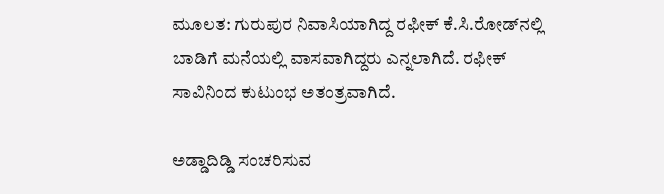ಮೂಲತ: ಗುರುಪುರ ನಿವಾಸಿಯಾಗಿದ್ದ ರಫೀಕ್ ಕೆ.ಸಿ.ರೋಡ್‍ನಲ್ಲಿ ಬಾಡಿಗೆ ಮನೆಯಲ್ಲಿ ವಾಸವಾಗಿದ್ದರು ಎನ್ನಲಾಗಿದೆ. ರಫೀಕ್ ಸಾವಿನಿಂದ ಕುಟುಂಭ ಅತಂತ್ರವಾಗಿದೆ.

ಅಡ್ಡಾದಿಡ್ಡಿ ಸಂಚರಿಸುವ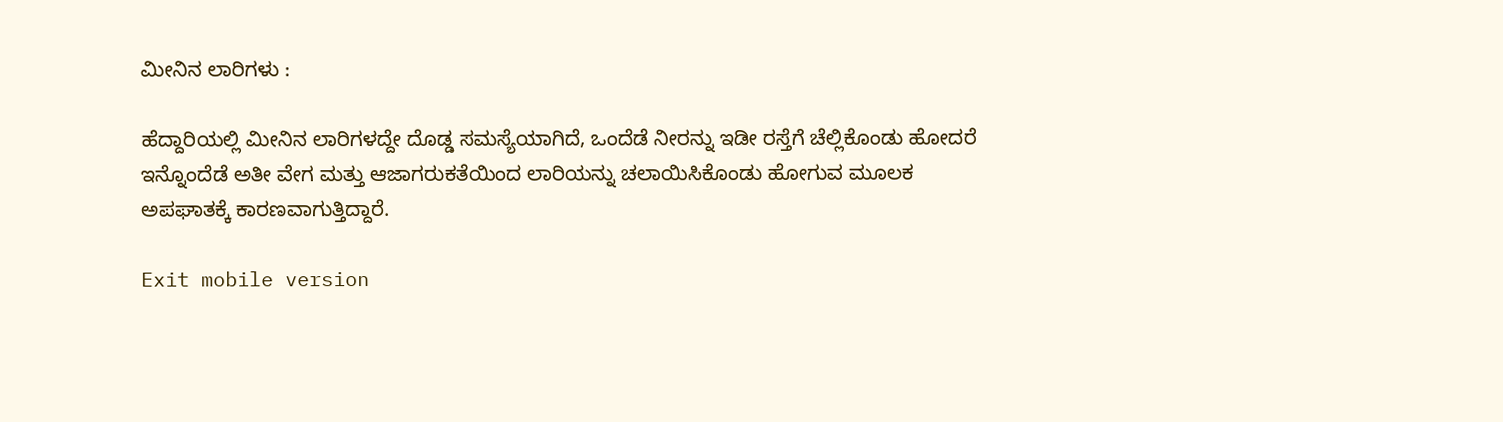ಮೀನಿನ ಲಾರಿಗಳು :

ಹೆದ್ದಾರಿಯಲ್ಲಿ ಮೀನಿನ ಲಾರಿಗಳದ್ದೇ ದೊಡ್ಡ ಸಮಸ್ಯೆಯಾಗಿದೆ, ಒಂದೆಡೆ ನೀರನ್ನು ಇಡೀ ರಸ್ತೆಗೆ ಚೆಲ್ಲಿಕೊಂಡು ಹೋದರೆ ಇನ್ನೊಂದೆಡೆ ಅತೀ ವೇಗ ಮತ್ತು ಆಜಾಗರುಕತೆಯಿಂದ ಲಾರಿಯನ್ನು ಚಲಾಯಿಸಿಕೊಂಡು ಹೋಗುವ ಮೂಲಕ ಅಪಘಾತಕ್ಕೆ ಕಾರಣವಾಗುತ್ತಿದ್ದಾರೆ.

Exit mobile version